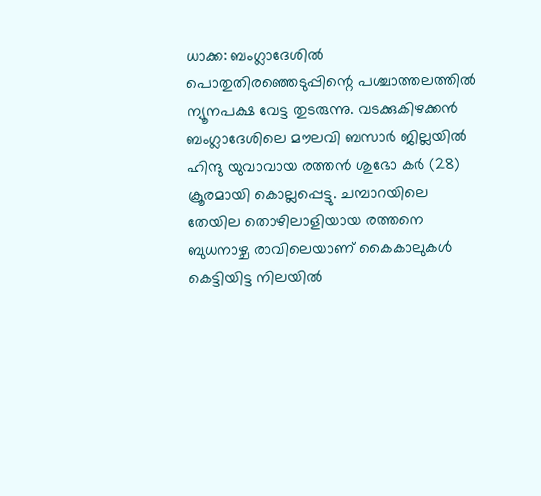ധാക്ക: ബംഗ്ലാദേശിൽ പൊതുതിരഞ്ഞെടുപ്പിന്റെ പശ്ചാത്തലത്തിൽ ന്യൂനപക്ഷ വേട്ട തുടരുന്നു. വടക്കുകിഴക്കൻ ബംഗ്ലാദേശിലെ മൗലവി ബസാർ ജില്ലയിൽ ഹിന്ദു യുവാവായ രത്തൻ ശുഭോ കർ (28) ക്രൂരമായി കൊല്ലപ്പെട്ടു. ചമ്പാറയിലെ തേയില തൊഴിലാളിയായ രത്തനെ ബുധനാഴ്ച രാവിലെയാണ് കൈകാലുകൾ കെട്ടിയിട്ട നിലയിൽ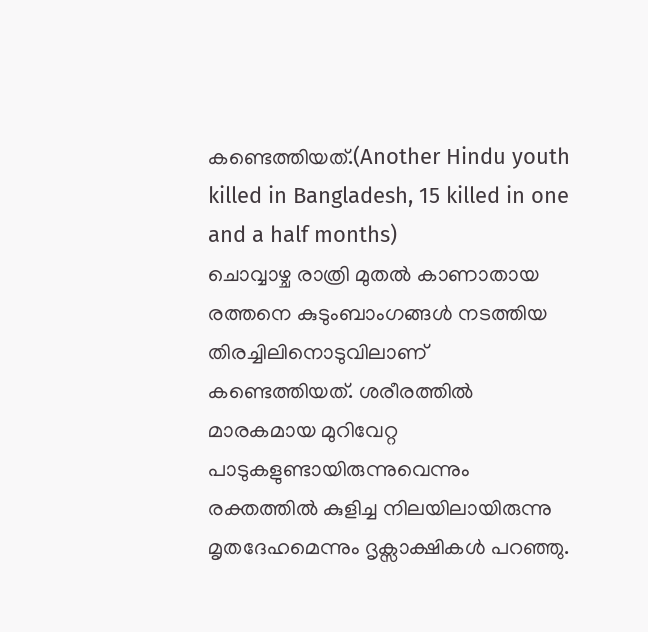കണ്ടെത്തിയത്.(Another Hindu youth killed in Bangladesh, 15 killed in one and a half months)
ചൊവ്വാഴ്ച രാത്രി മുതൽ കാണാതായ രത്തനെ കുടുംബാംഗങ്ങൾ നടത്തിയ തിരച്ചിലിനൊടുവിലാണ് കണ്ടെത്തിയത്. ശരീരത്തിൽ മാരകമായ മുറിവേറ്റ പാടുകളുണ്ടായിരുന്നുവെന്നും രക്തത്തിൽ കുളിച്ച നിലയിലായിരുന്നു മൃതദേഹമെന്നും ദൃക്സാക്ഷികൾ പറഞ്ഞു.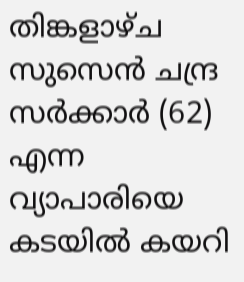തിങ്കളാഴ്ച സുസെൻ ചന്ദ്ര സർക്കാർ (62) എന്ന വ്യാപാരിയെ കടയിൽ കയറി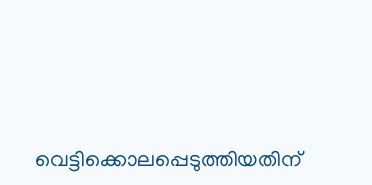വെട്ടിക്കൊലപ്പെടുത്തിയതിന്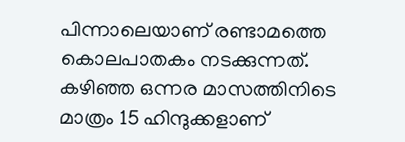പിന്നാലെയാണ് രണ്ടാമത്തെ കൊലപാതകം നടക്കുന്നത്. കഴിഞ്ഞ ഒന്നര മാസത്തിനിടെ മാത്രം 15 ഹിന്ദുക്കളാണ്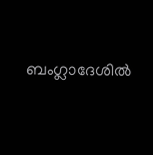ബംഗ്ലാദേശിൽ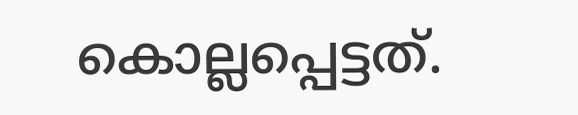കൊല്ലപ്പെട്ടത്.